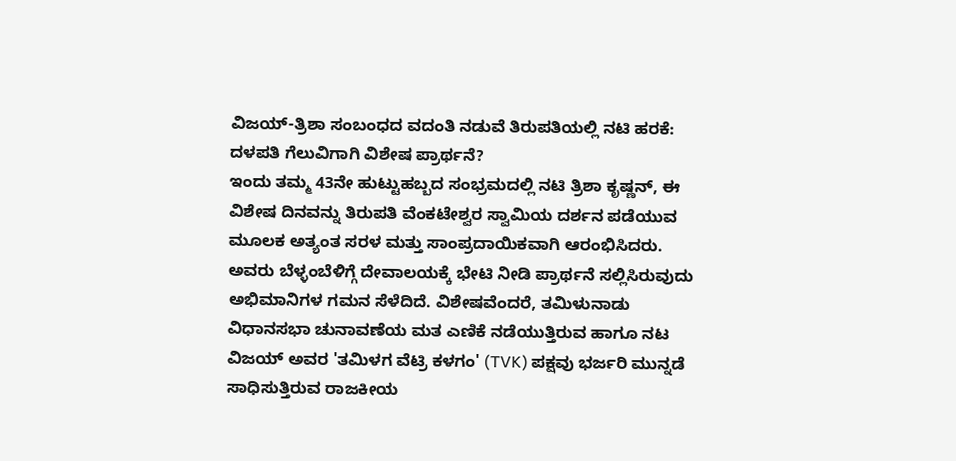ವಿಜಯ್-ತ್ರಿಶಾ ಸಂಬಂಧದ ವದಂತಿ ನಡುವೆ ತಿರುಪತಿಯಲ್ಲಿ ನಟಿ ಹರಕೆ: ದಳಪತಿ ಗೆಲುವಿಗಾಗಿ ವಿಶೇಷ ಪ್ರಾರ್ಥನೆ?
ಇಂದು ತಮ್ಮ 43ನೇ ಹುಟ್ಟುಹಬ್ಬದ ಸಂಭ್ರಮದಲ್ಲಿ ನಟಿ ತ್ರಿಶಾ ಕೃಷ್ಣನ್, ಈ ವಿಶೇಷ ದಿನವನ್ನು ತಿರುಪತಿ ವೆಂಕಟೇಶ್ವರ ಸ್ವಾಮಿಯ ದರ್ಶನ ಪಡೆಯುವ ಮೂಲಕ ಅತ್ಯಂತ ಸರಳ ಮತ್ತು ಸಾಂಪ್ರದಾಯಿಕವಾಗಿ ಆರಂಭಿಸಿದರು. ಅವರು ಬೆಳ್ಳಂಬೆಳಿಗ್ಗೆ ದೇವಾಲಯಕ್ಕೆ ಭೇಟಿ ನೀಡಿ ಪ್ರಾರ್ಥನೆ ಸಲ್ಲಿಸಿರುವುದು ಅಭಿಮಾನಿಗಳ ಗಮನ ಸೆಳೆದಿದೆ. ವಿಶೇಷವೆಂದರೆ, ತಮಿಳುನಾಡು ವಿಧಾನಸಭಾ ಚುನಾವಣೆಯ ಮತ ಎಣಿಕೆ ನಡೆಯುತ್ತಿರುವ ಹಾಗೂ ನಟ ವಿಜಯ್ ಅವರ 'ತಮಿಳಗ ವೆಟ್ರಿ ಕಳಗಂ' (TVK) ಪಕ್ಷವು ಭರ್ಜರಿ ಮುನ್ನಡೆ ಸಾಧಿಸುತ್ತಿರುವ ರಾಜಕೀಯ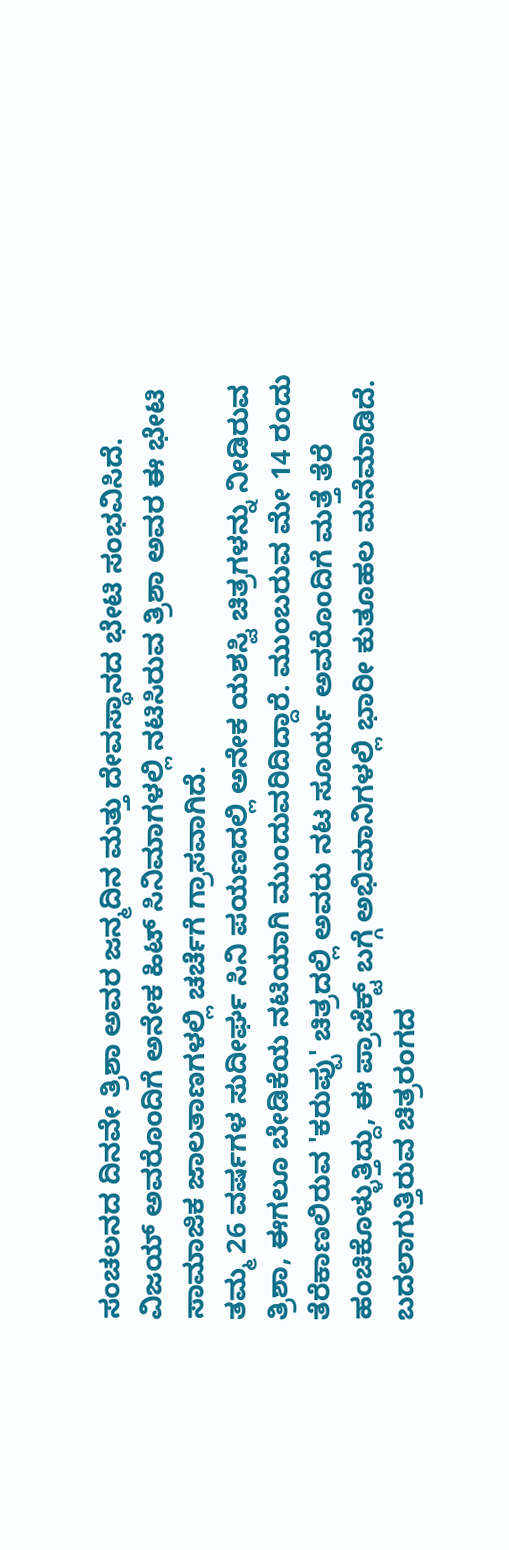ಸಂಚಲನದ ದಿನವೇ ತ್ರಿಶಾ ಅವರ ಜನ್ಮದಿನ ಮತ್ತು ದೇವಸ್ಥಾನದ ಭೇಟಿ ಸಂಭವಿಸಿದೆ. ವಿಜಯ್ ಅವರೊಂದಿಗೆ ಅನೇಕ ಹಿಟ್ ಸಿನಿಮಾಗಳಲ್ಲಿ ನಟಿಸಿರುವ ತ್ರಿಶಾ ಅವರ ಈ ಭೇಟಿ ಸಾಮಾಜಿಕ ಜಾಲತಾಣಗಳಲ್ಲಿ ಚರ್ಚೆಗೆ ಗ್ರಾಸವಾಗಿದೆ.
ತಮ್ಮ 26 ವರ್ಷಗಳ ಸುದೀರ್ಘ ಸಿನಿ ಪಯಣದಲ್ಲಿ ಅನೇಕ ಯಶಸ್ವಿ ಚಿತ್ರಗಳನ್ನು ನೀಡಿರುವ ತ್ರಿಶಾ, ಈಗಲೂ ಬೇಡಿಕೆಯ ನಟಿಯಾಗಿ ಮುಂದುವರಿದಿದ್ದಾರೆ. ಮುಂಬರುವ ಮೇ 14 ರಂದು ತೆರೆಕಾಣಲಿರುವ 'ಕರುಪ್ಪು' ಚಿತ್ರದಲ್ಲಿ ಅವರು ನಟ ಸೂರ್ಯ ಅವರೊಂದಿಗೆ ಮತ್ತೆ ತೆರೆ ಹಂಚಿಕೊಳ್ಳುತ್ತಿದ್ದು, ಈ ಪ್ರಾಜೆಕ್ಟ್ ಬಗ್ಗೆ ಅಭಿಮಾನಿಗಳಲ್ಲಿ ಭಾರೀ ಕುತೂಹಲ ಮನೆಮಾಡಿದೆ. ಬದಲಾಗುತ್ತಿರುವ ಚಿತ್ರರಂಗದ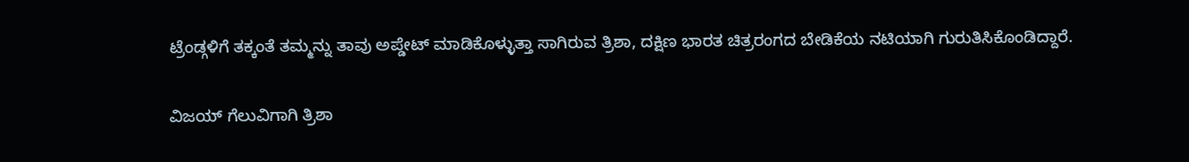ಟ್ರೆಂಡ್ಗಳಿಗೆ ತಕ್ಕಂತೆ ತಮ್ಮನ್ನು ತಾವು ಅಪ್ಡೇಟ್ ಮಾಡಿಕೊಳ್ಳುತ್ತಾ ಸಾಗಿರುವ ತ್ರಿಶಾ, ದಕ್ಷಿಣ ಭಾರತ ಚಿತ್ರರಂಗದ ಬೇಡಿಕೆಯ ನಟಿಯಾಗಿ ಗುರುತಿಸಿಕೊಂಡಿದ್ದಾರೆ.

ವಿಜಯ್ ಗೆಲುವಿಗಾಗಿ ತ್ರಿಶಾ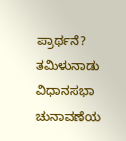ಪ್ರಾರ್ಥನೆ?
ತಮಿಳುನಾಡು ವಿಧಾನಸಭಾ ಚುನಾವಣೆಯ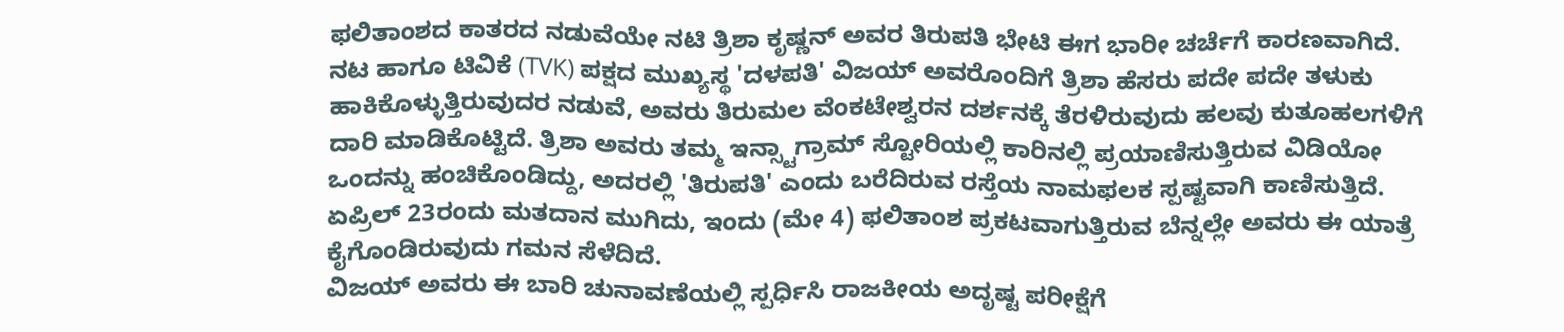ಫಲಿತಾಂಶದ ಕಾತರದ ನಡುವೆಯೇ ನಟಿ ತ್ರಿಶಾ ಕೃಷ್ಣನ್ ಅವರ ತಿರುಪತಿ ಭೇಟಿ ಈಗ ಭಾರೀ ಚರ್ಚೆಗೆ ಕಾರಣವಾಗಿದೆ. ನಟ ಹಾಗೂ ಟಿವಿಕೆ (TVK) ಪಕ್ಷದ ಮುಖ್ಯಸ್ಥ 'ದಳಪತಿ' ವಿಜಯ್ ಅವರೊಂದಿಗೆ ತ್ರಿಶಾ ಹೆಸರು ಪದೇ ಪದೇ ತಳುಕು ಹಾಕಿಕೊಳ್ಳುತ್ತಿರುವುದರ ನಡುವೆ, ಅವರು ತಿರುಮಲ ವೆಂಕಟೇಶ್ವರನ ದರ್ಶನಕ್ಕೆ ತೆರಳಿರುವುದು ಹಲವು ಕುತೂಹಲಗಳಿಗೆ ದಾರಿ ಮಾಡಿಕೊಟ್ಟಿದೆ. ತ್ರಿಶಾ ಅವರು ತಮ್ಮ ಇನ್ಸ್ಟಾಗ್ರಾಮ್ ಸ್ಟೋರಿಯಲ್ಲಿ ಕಾರಿನಲ್ಲಿ ಪ್ರಯಾಣಿಸುತ್ತಿರುವ ವಿಡಿಯೋ ಒಂದನ್ನು ಹಂಚಿಕೊಂಡಿದ್ದು, ಅದರಲ್ಲಿ 'ತಿರುಪತಿ' ಎಂದು ಬರೆದಿರುವ ರಸ್ತೆಯ ನಾಮಫಲಕ ಸ್ಪಷ್ಟವಾಗಿ ಕಾಣಿಸುತ್ತಿದೆ. ಏಪ್ರಿಲ್ 23ರಂದು ಮತದಾನ ಮುಗಿದು, ಇಂದು (ಮೇ 4) ಫಲಿತಾಂಶ ಪ್ರಕಟವಾಗುತ್ತಿರುವ ಬೆನ್ನಲ್ಲೇ ಅವರು ಈ ಯಾತ್ರೆ ಕೈಗೊಂಡಿರುವುದು ಗಮನ ಸೆಳೆದಿದೆ.
ವಿಜಯ್ ಅವರು ಈ ಬಾರಿ ಚುನಾವಣೆಯಲ್ಲಿ ಸ್ಪರ್ಧಿಸಿ ರಾಜಕೀಯ ಅದೃಷ್ಟ ಪರೀಕ್ಷೆಗೆ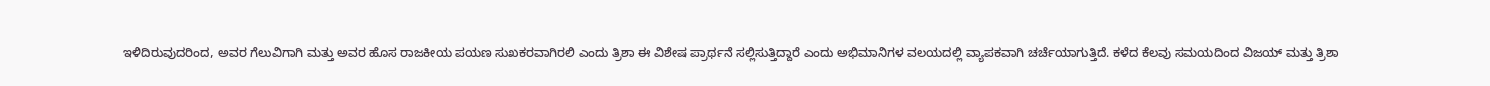ಇಳಿದಿರುವುದರಿಂದ, ಅವರ ಗೆಲುವಿಗಾಗಿ ಮತ್ತು ಅವರ ಹೊಸ ರಾಜಕೀಯ ಪಯಣ ಸುಖಕರವಾಗಿರಲಿ ಎಂದು ತ್ರಿಶಾ ಈ ವಿಶೇಷ ಪ್ರಾರ್ಥನೆ ಸಲ್ಲಿಸುತ್ತಿದ್ದಾರೆ ಎಂದು ಅಭಿಮಾನಿಗಳ ವಲಯದಲ್ಲಿ ವ್ಯಾಪಕವಾಗಿ ಚರ್ಚೆಯಾಗುತ್ತಿದೆ. ಕಳೆದ ಕೆಲವು ಸಮಯದಿಂದ ವಿಜಯ್ ಮತ್ತು ತ್ರಿಶಾ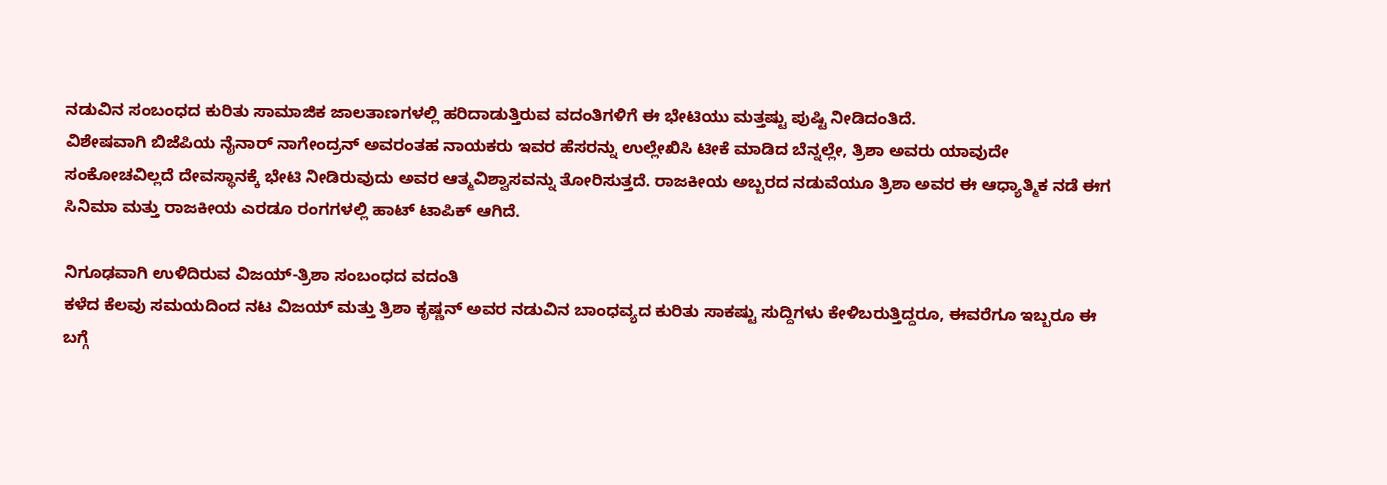ನಡುವಿನ ಸಂಬಂಧದ ಕುರಿತು ಸಾಮಾಜಿಕ ಜಾಲತಾಣಗಳಲ್ಲಿ ಹರಿದಾಡುತ್ತಿರುವ ವದಂತಿಗಳಿಗೆ ಈ ಭೇಟಿಯು ಮತ್ತಷ್ಟು ಪುಷ್ಟಿ ನೀಡಿದಂತಿದೆ.
ವಿಶೇಷವಾಗಿ ಬಿಜೆಪಿಯ ನೈನಾರ್ ನಾಗೇಂದ್ರನ್ ಅವರಂತಹ ನಾಯಕರು ಇವರ ಹೆಸರನ್ನು ಉಲ್ಲೇಖಿಸಿ ಟೀಕೆ ಮಾಡಿದ ಬೆನ್ನಲ್ಲೇ, ತ್ರಿಶಾ ಅವರು ಯಾವುದೇ ಸಂಕೋಚವಿಲ್ಲದೆ ದೇವಸ್ಥಾನಕ್ಕೆ ಭೇಟಿ ನೀಡಿರುವುದು ಅವರ ಆತ್ಮವಿಶ್ವಾಸವನ್ನು ತೋರಿಸುತ್ತದೆ. ರಾಜಕೀಯ ಅಬ್ಬರದ ನಡುವೆಯೂ ತ್ರಿಶಾ ಅವರ ಈ ಆಧ್ಯಾತ್ಮಿಕ ನಡೆ ಈಗ ಸಿನಿಮಾ ಮತ್ತು ರಾಜಕೀಯ ಎರಡೂ ರಂಗಗಳಲ್ಲಿ ಹಾಟ್ ಟಾಪಿಕ್ ಆಗಿದೆ.

ನಿಗೂಢವಾಗಿ ಉಳಿದಿರುವ ವಿಜಯ್-ತ್ರಿಶಾ ಸಂಬಂಧದ ವದಂತಿ
ಕಳೆದ ಕೆಲವು ಸಮಯದಿಂದ ನಟ ವಿಜಯ್ ಮತ್ತು ತ್ರಿಶಾ ಕೃಷ್ಣನ್ ಅವರ ನಡುವಿನ ಬಾಂಧವ್ಯದ ಕುರಿತು ಸಾಕಷ್ಟು ಸುದ್ದಿಗಳು ಕೇಳಿಬರುತ್ತಿದ್ದರೂ, ಈವರೆಗೂ ಇಬ್ಬರೂ ಈ ಬಗ್ಗೆ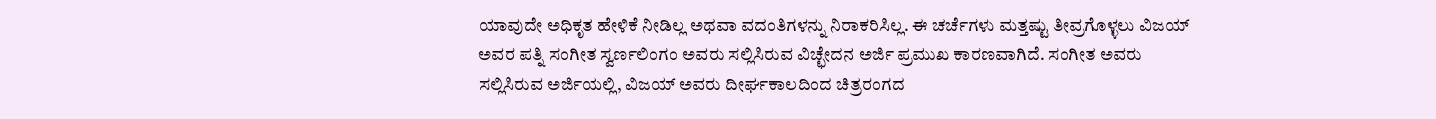ಯಾವುದೇ ಅಧಿಕೃತ ಹೇಳಿಕೆ ನೀಡಿಲ್ಲ ಅಥವಾ ವದಂತಿಗಳನ್ನು ನಿರಾಕರಿಸಿಲ್ಲ. ಈ ಚರ್ಚೆಗಳು ಮತ್ತಷ್ಟು ತೀವ್ರಗೊಳ್ಳಲು ವಿಜಯ್ ಅವರ ಪತ್ನಿ ಸಂಗೀತ ಸ್ವರ್ಣಲಿಂಗಂ ಅವರು ಸಲ್ಲಿಸಿರುವ ವಿಚ್ಛೇದನ ಅರ್ಜಿ ಪ್ರಮುಖ ಕಾರಣವಾಗಿದೆ. ಸಂಗೀತ ಅವರು ಸಲ್ಲಿಸಿರುವ ಅರ್ಜಿಯಲ್ಲಿ, ವಿಜಯ್ ಅವರು ದೀರ್ಘಕಾಲದಿಂದ ಚಿತ್ರರಂಗದ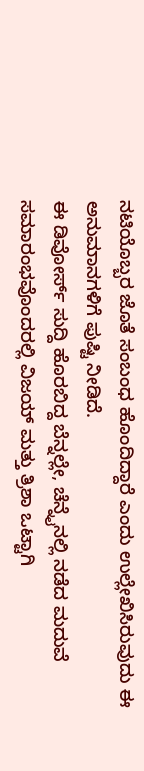ನಟಿಯೊಬ್ಬರ ಜೊತೆ ಸಂಬಂಧ ಹೊಂದಿದ್ದಾರೆ ಎಂದು ಉಲ್ಲೇಖಿಸಿರುವುದು ಈ ಅನುಮಾನಗಳಿಗೆ ಪುಷ್ಟಿ ನೀಡಿದೆ.
ಈ ಡಿವೋರ್ಸ್ ಸುದ್ದಿ ಹೊರಬಿದ್ದ ಬೆನ್ನಲ್ಲೇ, ಚೆನ್ನೈನಲ್ಲಿ ನಡೆದ ಮದುವೆ ಸಮಾರಂಭವೊಂದರಲ್ಲಿ ವಿಜಯ್ ಮತ್ತು ತ್ರಿಶಾ ಒಟ್ಟಾಗಿ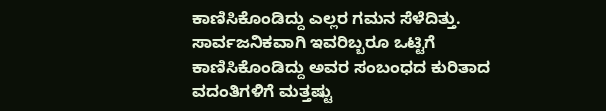ಕಾಣಿಸಿಕೊಂಡಿದ್ದು ಎಲ್ಲರ ಗಮನ ಸೆಳೆದಿತ್ತು. ಸಾರ್ವಜನಿಕವಾಗಿ ಇವರಿಬ್ಬರೂ ಒಟ್ಟಿಗೆ ಕಾಣಿಸಿಕೊಂಡಿದ್ದು ಅವರ ಸಂಬಂಧದ ಕುರಿತಾದ ವದಂತಿಗಳಿಗೆ ಮತ್ತಷ್ಟು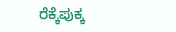ರೆಕ್ಕೆಪುಕ್ಕ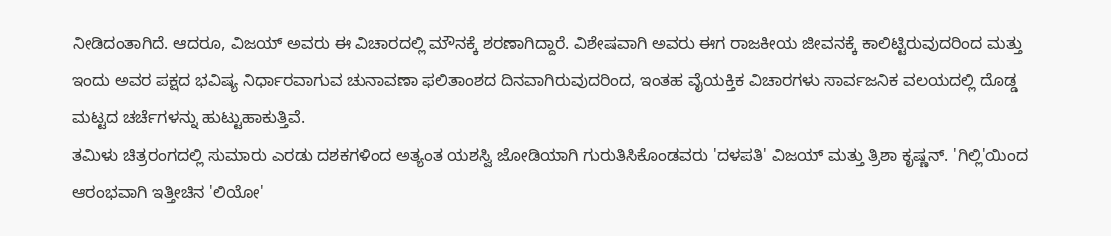ನೀಡಿದಂತಾಗಿದೆ. ಆದರೂ, ವಿಜಯ್ ಅವರು ಈ ವಿಚಾರದಲ್ಲಿ ಮೌನಕ್ಕೆ ಶರಣಾಗಿದ್ದಾರೆ. ವಿಶೇಷವಾಗಿ ಅವರು ಈಗ ರಾಜಕೀಯ ಜೀವನಕ್ಕೆ ಕಾಲಿಟ್ಟಿರುವುದರಿಂದ ಮತ್ತು ಇಂದು ಅವರ ಪಕ್ಷದ ಭವಿಷ್ಯ ನಿರ್ಧಾರವಾಗುವ ಚುನಾವಣಾ ಫಲಿತಾಂಶದ ದಿನವಾಗಿರುವುದರಿಂದ, ಇಂತಹ ವೈಯಕ್ತಿಕ ವಿಚಾರಗಳು ಸಾರ್ವಜನಿಕ ವಲಯದಲ್ಲಿ ದೊಡ್ಡ ಮಟ್ಟದ ಚರ್ಚೆಗಳನ್ನು ಹುಟ್ಟುಹಾಕುತ್ತಿವೆ.
ತಮಿಳು ಚಿತ್ರರಂಗದಲ್ಲಿ ಸುಮಾರು ಎರಡು ದಶಕಗಳಿಂದ ಅತ್ಯಂತ ಯಶಸ್ವಿ ಜೋಡಿಯಾಗಿ ಗುರುತಿಸಿಕೊಂಡವರು 'ದಳಪತಿ' ವಿಜಯ್ ಮತ್ತು ತ್ರಿಶಾ ಕೃಷ್ಣನ್. 'ಗಿಲ್ಲಿ'ಯಿಂದ ಆರಂಭವಾಗಿ ಇತ್ತೀಚಿನ 'ಲಿಯೋ'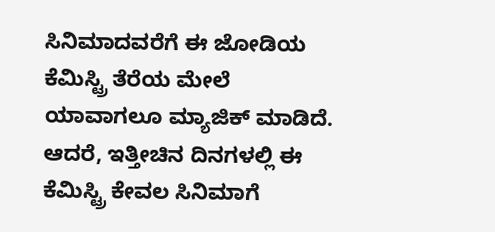ಸಿನಿಮಾದವರೆಗೆ ಈ ಜೋಡಿಯ ಕೆಮಿಸ್ಟ್ರಿ ತೆರೆಯ ಮೇಲೆ ಯಾವಾಗಲೂ ಮ್ಯಾಜಿಕ್ ಮಾಡಿದೆ. ಆದರೆ, ಇತ್ತೀಚಿನ ದಿನಗಳಲ್ಲಿ ಈ ಕೆಮಿಸ್ಟ್ರಿ ಕೇವಲ ಸಿನಿಮಾಗೆ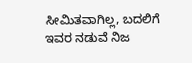ಸೀಮಿತವಾಗಿಲ್ಲ, ಬದಲಿಗೆ ಇವರ ನಡುವೆ ನಿಜ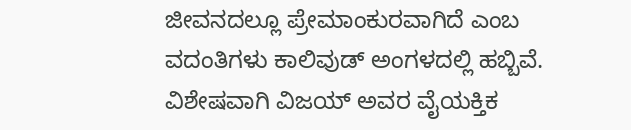ಜೀವನದಲ್ಲೂ ಪ್ರೇಮಾಂಕುರವಾಗಿದೆ ಎಂಬ ವದಂತಿಗಳು ಕಾಲಿವುಡ್ ಅಂಗಳದಲ್ಲಿ ಹಬ್ಬಿವೆ. ವಿಶೇಷವಾಗಿ ವಿಜಯ್ ಅವರ ವೈಯಕ್ತಿಕ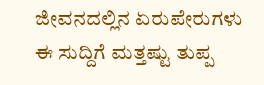ಜೀವನದಲ್ಲಿನ ಏರುಪೇರುಗಳು ಈ ಸುದ್ದಿಗೆ ಮತ್ತಷ್ಟು ತುಪ್ಪ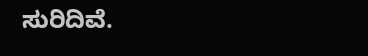ಸುರಿದಿವೆ.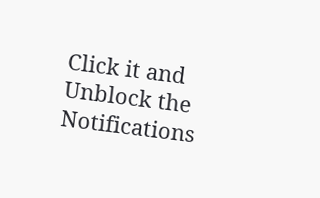Click it and Unblock the Notifications